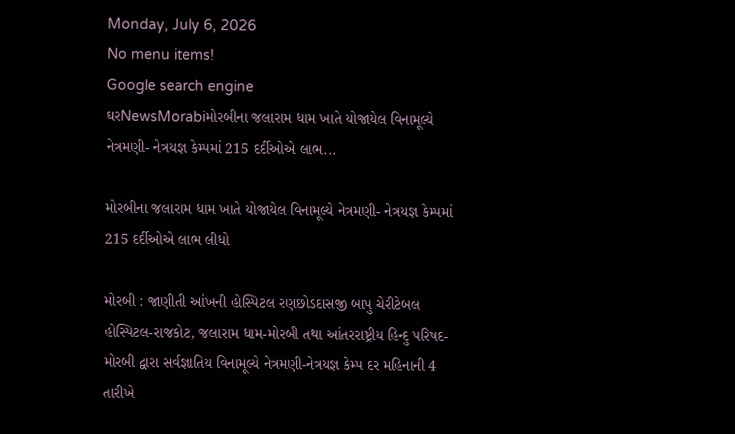Monday, July 6, 2026
No menu items!
Google search engine
ઘરNewsMorabiમોરબીના જલારામ ધામ ખાતે યોજાયેલ વિનામૂલ્યે નેત્રમણી- નેત્રયજ્ઞ કેમ્પમાં 215 દર્દીઓએ લાભ...

મોરબીના જલારામ ધામ ખાતે યોજાયેલ વિનામૂલ્યે નેત્રમણી- નેત્રયજ્ઞ કેમ્પમાં 215 દર્દીઓએ લાભ લીધો

મોરબી : જાણીતી આંખની હોસ્પિટલ રણછોડદાસજી બાપુ ચેરીટેબલ હોસ્પિટલ-રાજકોટ, જલારામ ધામ-મોરબી તથા આંતરરાષ્ટ્રીય હિન્દુ પરિષદ-મોરબી દ્વારા સર્વજ્ઞાતિય વિનામૂલ્યે નેત્રમણી-નેત્રયજ્ઞ કેમ્પ દર મહિનાની 4 તારીખે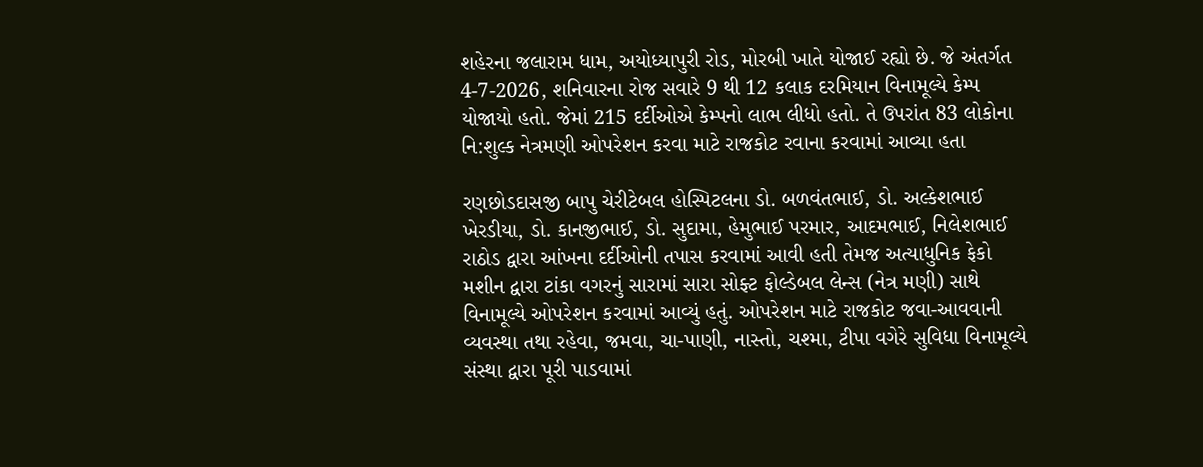શહેરના જલારામ ધામ, અયોધ્યાપુરી રોડ, મોરબી ખાતે યોજાઈ રહ્યો છે. જે અંતર્ગત 4-7-2026, શનિવારના રોજ સવારે 9 થી 12 કલાક દરમિયાન વિનામૂલ્યે કેમ્પ યોજાયો હતો. જેમાં 215 દર્દીઓએ કેમ્પનો લાભ લીધો હતો. તે ઉપરાંત 83 લોકોના નિ:શુલ્ક નેત્રમણી ઓપરેશન કરવા માટે રાજકોટ રવાના કરવામાં આવ્યા હતા

રણછોડદાસજી બાપુ ચેરીટેબલ હોસ્પિટલના ડો. બળવંતભાઈ, ડો. અલ્કેશભાઈ ખેરડીયા, ડો. કાનજીભાઈ, ડો. સુદામા, હેમુભાઈ પરમાર, આદમભાઈ, નિલેશભાઈ રાઠોડ દ્વારા આંખના દર્દીઓની તપાસ કરવામાં આવી હતી તેમજ અત્યાધુનિક ફેકો મશીન દ્વારા ટાંકા વગરનું સારામાં સારા સોફ્ટ ફોલ્ડેબલ લેન્સ (નેત્ર મણી) સાથે વિનામૂલ્યે ઓપરેશન કરવામાં આવ્યું હતું. ઓપરેશન માટે રાજકોટ જવા-આવવાની વ્યવસ્થા તથા રહેવા, જમવા, ચા-પાણી, નાસ્તો, ચશ્મા, ટીપા વગેરે સુવિધા વિનામૂલ્યે સંસ્થા દ્વારા પૂરી પાડવામાં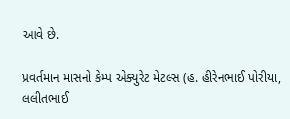આવે છે.

પ્રવર્તમાન માસનો કેમ્પ એક્યુરેટ મેટલ્સ (હ. હીરેનભાઈ પોરીયા, લલીતભાઈ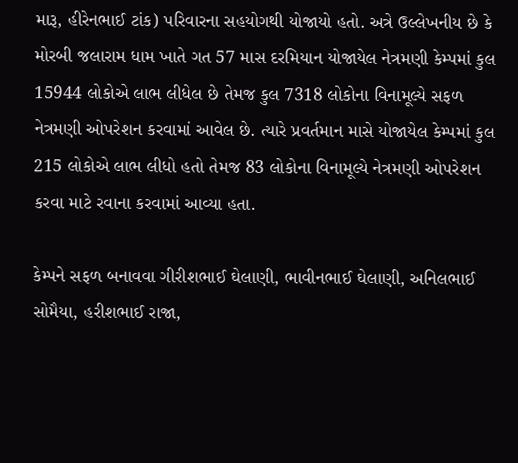મારૂ, હીરેનભાઈ ટાંક) પરિવારના સહયોગથી યોજાયો હતો. અત્રે ઉલ્લેખનીય છે કે મોરબી જલારામ ધામ ખાતે ગત 57 માસ દરમિયાન યોજાયેલ નેત્રમણી કેમ્પમાં કુલ 15944 લોકોએ લાભ લીધેલ છે તેમજ કુલ 7318 લોકોના વિનામૂલ્યે સફળ નેત્રમણી ઓપરેશન કરવામાં આવેલ છે. ત્યારે પ્રવર્તમાન માસે યોજાયેલ કેમ્પમાં કુલ 215 લોકોએ લાભ લીધો હતો તેમજ 83 લોકોના વિનામૂલ્યે નેત્રમણી ઓપરેશન કરવા માટે રવાના કરવામાં આવ્યા હતા.

કેમ્પને સફળ બનાવવા ગીરીશભાઈ ઘેલાણી, ભાવીનભાઈ ઘેલાણી, અનિલભાઈ સોમૈયા, હરીશભાઈ રાજા,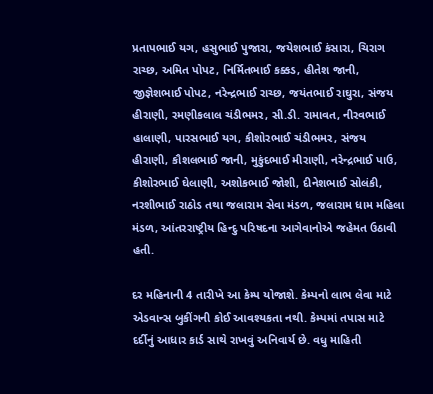પ્રતાપભાઈ યગ, હસુભાઈ પુજારા, જયેશભાઈ કંસારા, ચિરાગ રાચ્છ, અમિત પોપટ, નિર્મિતભાઈ કક્કડ, હીતેશ જાની, જીજ્ઞેશભાઈ પોપટ, નરેન્દ્રભાઈ રાચ્છ, જયંતભાઈ રાઘુરા, સંજય હીરાણી, રમણીકલાલ ચંડીભમર, સી.ડી. રામાવત, નીરવભાઈ હાલાણી, પારસભાઈ યગ, કીશોરભાઈ ચંડીભમર, સંજય હીરાણી, કૌશલભાઈ જાની, મુકુંદભાઈ મીરાણી, નરેન્દ્રભાઈ પાઉ, કીશોરભાઈ ઘેલાણી, અશોકભાઈ જોશી, દીનેશભાઈ સોલંકી, નરશીભાઈ રાઠોડ તથા જલારામ સેવા મંડળ, જલારામ ધામ મહિલા મંડળ, આંતરરાષ્ટ્રીય હિન્દુ પરિષદના આગેવાનોએ જહેમત ઉઠાવી હતી.

દર મહિનાની 4 તારીખે આ કેમ્પ યોજાશે. કેમ્પનો લાભ લેવા માટે એડવાન્સ બુકીંગની કોઈ આવશ્યકતા નથી. કેમ્પમાં તપાસ માટે દર્દીનું આધાર કાર્ડ સાથે રાખવું અનિવાર્ય છે. વધુ માહિતી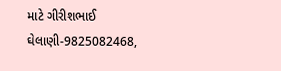માટે ગીરીશભાઈ ઘેલાણી-9825082468,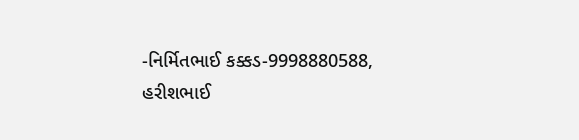-નિર્મિતભાઈ કક્કડ-9998880588, હરીશભાઈ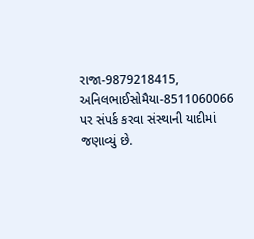રાજા-9879218415, અનિલભાઈસોમૈયા-8511060066 પર સંપર્ક કરવા સંસ્થાની યાદીમાં જણાવ્યું છે.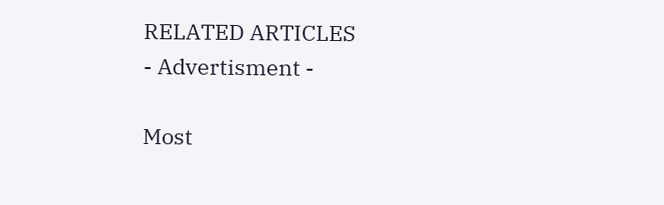RELATED ARTICLES
- Advertisment -

Most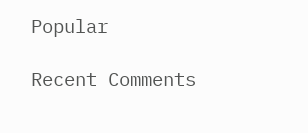Popular

Recent Comments